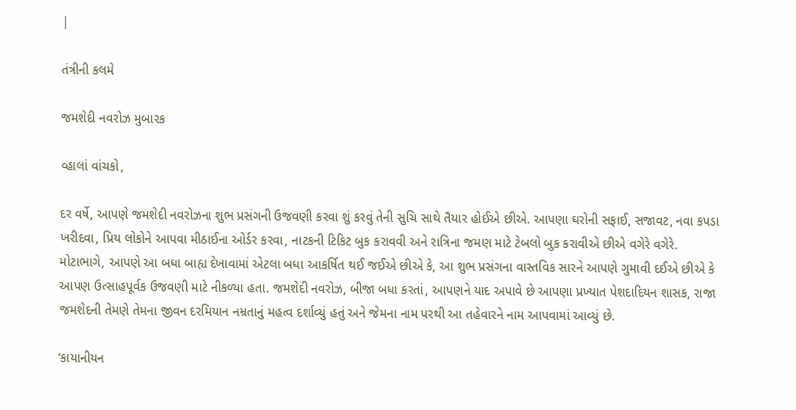|

તંત્રીની કલમે

જમશેદી નવરોઝ મુબારક

વ્હાલાં વાંચકો,

દર વર્ષે, આપણે જમશેદી નવરોઝના શુભ પ્રસંગની ઉજવણી કરવા શું કરવું તેની સુચિ સાથે તૈયાર હોઈએ છીએ. આપણા ઘરોની સફાઈ, સજાવટ, નવા કપડા ખરીદવા, પ્રિય લોકોને આપવા મીઠાઈના ઓર્ડર કરવા, નાટકની ટિકિટ બુક કરાવવી અને રાત્રિના જમણ માટે ટેબલો બુક કરાવીએ છીએ વગેરે વગેરે. મોટાભાગે, આપણે આ બધા બાહ્ય દેખાવામાં એટલા બધા આકર્ષિત થઈ જઈએ છીએ કે, આ શુભ પ્રસંગના વાસ્તવિક સારને આપણે ગુમાવી દઈએ છીએ કે આપણ ઉત્સાહપૂર્વક ઉજવણી માટે નીકળ્યા હતા. જમશેદી નવરોઝ, બીજા બધા કરતાં, આપણને યાદ અપાવે છે આપણા પ્રખ્યાત પેશદાદિયન શાસક, રાજા જમશેદની તેમણે તેમના જીવન દરમિયાન નમ્રતાનું મહત્વ દર્શાવ્યું હતું અને જેમના નામ પરથી આ તહેવારને નામ આપવામાં આવ્યું છે.

‘કાયાનીયન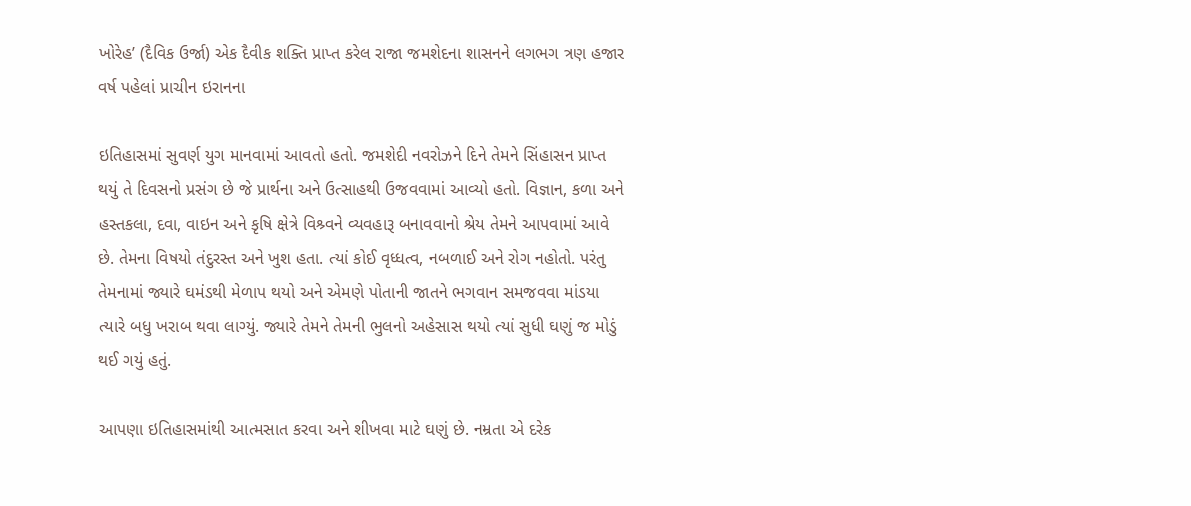ખોરેહ’ (દૈવિક ઉર્જા) એક દૈવીક શક્તિ પ્રાપ્ત કરેલ રાજા જમશેદના શાસનને લગભગ ત્રણ હજાર વર્ષ પહેલાં પ્રાચીન ઇરાનના

ઇતિહાસમાં સુવર્ણ યુગ માનવામાં આવતો હતો. જમશેદી નવરોઝને દિને તેમને સિંહાસન પ્રાપ્ત થયું તે દિવસનો પ્રસંગ છે જે પ્રાર્થના અને ઉત્સાહથી ઉજવવામાં આવ્યો હતો. વિજ્ઞાન, કળા અને હસ્તકલા, દવા, વાઇન અને કૃષિ ક્ષેત્રે વિશ્ર્વને વ્યવહારૂ બનાવવાનો શ્રેય તેમને આપવામાં આવે છે. તેમના વિષયો તંદુરસ્ત અને ખુશ હતા. ત્યાં કોઈ વૃધ્ધત્વ, નબળાઈ અને રોગ નહોતો. પરંતુ તેમનામાં જ્યારે ઘમંડથી મેળાપ થયો અને એમણે પોતાની જાતને ભગવાન સમજવવા માંડયા ત્યારે બધુ ખરાબ થવા લાગ્યું. જ્યારે તેમને તેમની ભુલનો અહેસાસ થયો ત્યાં સુધી ઘણું જ મોડું થઈ ગયું હતું.

આપણા ઇતિહાસમાંથી આત્મસાત કરવા અને શીખવા માટે ઘણું છે. નમ્રતા એ દરેક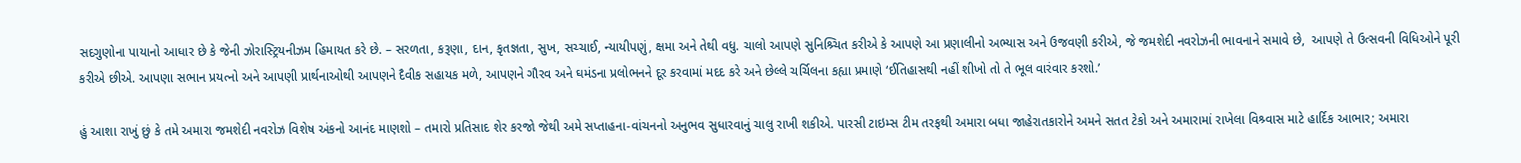સદગુણોના પાયાનો આધાર છે કે જેની ઝોરાસ્ટ્રિયનીઝમ હિમાયત કરે છે. – સરળતા, કરૂણા, દાન, કૃતજ્ઞતા, સુખ, સચ્ચાઈ, ન્યાયીપણું, ક્ષમા અને તેથી વધુ. ચાલો આપણે સુનિશ્ર્ચિત કરીએ કે આપણે આ પ્રણાલીનો અભ્યાસ અને ઉજવણી કરીએ, જે જમશેદી નવરોઝની ભાવનાને સમાવે છે,  આપણે તે ઉત્સવની વિધિઓને પૂરી કરીએ છીએ. આપણા સભાન પ્રયત્નો અને આપણી પ્રાર્થનાઓથી આપણને દૈવીક સહાયક મળે, આપણને ગૌરવ અને ઘમંડના પ્રલોભનને દૂર કરવામાં મદદ કરે અને છેલ્લે ચર્ચિલના કહ્યા પ્રમાણે ‘ઈતિહાસથી નહીં શીખો તો તે ભૂલ વારંવાર કરશો.’

હું આશા રાખું છું કે તમે અમારા જમશેદી નવરોઝ વિશેષ અંકનો આનંદ માણશો – તમારો પ્રતિસાદ શેર કરજો જેથી અમે સપ્તાહના-વાંચનનો અનુભવ સુધારવાનું ચાલુ રાખી શકીએ. પારસી ટાઇમ્સ ટીમ તરફથી અમારા બધા જાહેરાતકારોને અમને સતત ટેકો અને અમારામાં રાખેલા વિશ્ર્વાસ માટે હાર્દિક આભાર; અમારા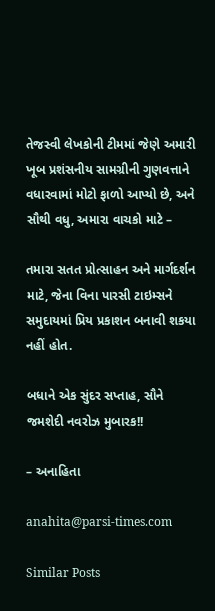તેજસ્વી લેખકોની ટીમમાં જેણે અમારી ખૂબ પ્રશંસનીય સામગ્રીની ગુણવત્તાને વધારવામાં મોટો ફાળો આપ્યો છે, અને સૌથી વધુ, અમારા વાચકો માટે –

તમારા સતત પ્રોત્સાહન અને માર્ગદર્શન માટે, જેના વિના પારસી ટાઇમ્સને સમુદાયમાં પ્રિય પ્રકાશન બનાવી શકયા નહીં હોત.

બધાને એક સુંદર સપ્તાહ, સૌને જમશેદી નવરોઝ મુબારક!!

– અનાહિતા

anahita@parsi-times.com

Similar Posts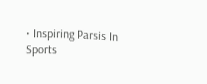• Inspiring Parsis In Sports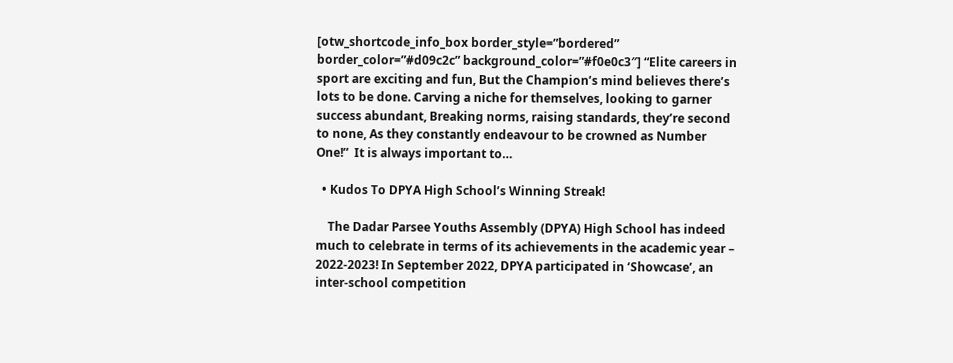[otw_shortcode_info_box border_style=”bordered” border_color=”#d09c2c” background_color=”#f0e0c3″] “Elite careers in sport are exciting and fun, But the Champion’s mind believes there’s lots to be done. Carving a niche for themselves, looking to garner success abundant, Breaking norms, raising standards, they’re second to none, As they constantly endeavour to be crowned as Number One!”  It is always important to…

  • Kudos To DPYA High School’s Winning Streak!

    The Dadar Parsee Youths Assembly (DPYA) High School has indeed much to celebrate in terms of its achievements in the academic year – 2022-2023! In September 2022, DPYA participated in ‘Showcase’, an inter-school competition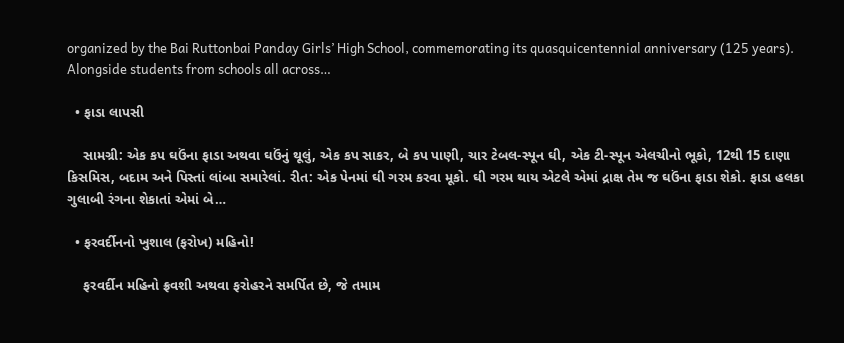organized by the Bai Ruttonbai Panday Girls’ High School, commemorating its quasquicentennial anniversary (125 years). Alongside students from schools all across…

  • ફાડા લાપસી

    સામગ્રી: એક કપ ઘઉંના ફાડા અથવા ઘઉંનું થૂલું, એક કપ સાકર, બે કપ પાણી, ચાર ટેબલ-સ્પૂન ઘી, એક ટી-સ્પૂન એલચીનો ભૂકો, 12થી 15 દાણા કિસમિસ, બદામ અને પિસ્તાં લાંબા સમારેલાં. રીત: એક પેનમાં ઘી ગરમ કરવા મૂકો. ઘી ગરમ થાય એટલે એમાં દ્રાક્ષ તેમ જ ઘઉંના ફાડા શેકો. ફાડા હલકા ગુલાબી રંગના શેકાતાં એમાં બે…

  • ફરવર્દીનનો ખુશાલ (ફરોખ) મહિનો!

    ફરવર્દીન મહિનો ફ્રવશી અથવા ફરોહરને સમર્પિત છે, જે તમામ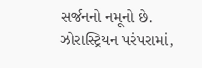સર્જનનો નમૂનો છે. ઝોરાસ્ટ્રિયન પરંપરામાં,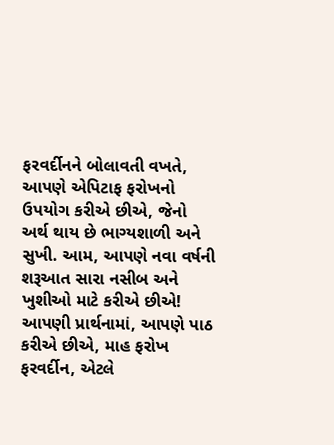ફરવર્દીનને બોલાવતી વખતે, આપણે એપિટાફ ફરોખનો ઉપયોગ કરીએ છીએ, જેનો અર્થ થાય છે ભાગ્યશાળી અને સુખી. આમ, આપણે નવા વર્ષની શરૂઆત સારા નસીબ અને ખુશીઓ માટે કરીએ છીએ! આપણી પ્રાર્થનામાં, આપણે પાઠ કરીએ છીએ, માહ ફરોખ ફરવર્દીન, એટલે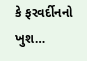કે ફરવર્દીનનો ખુશ…